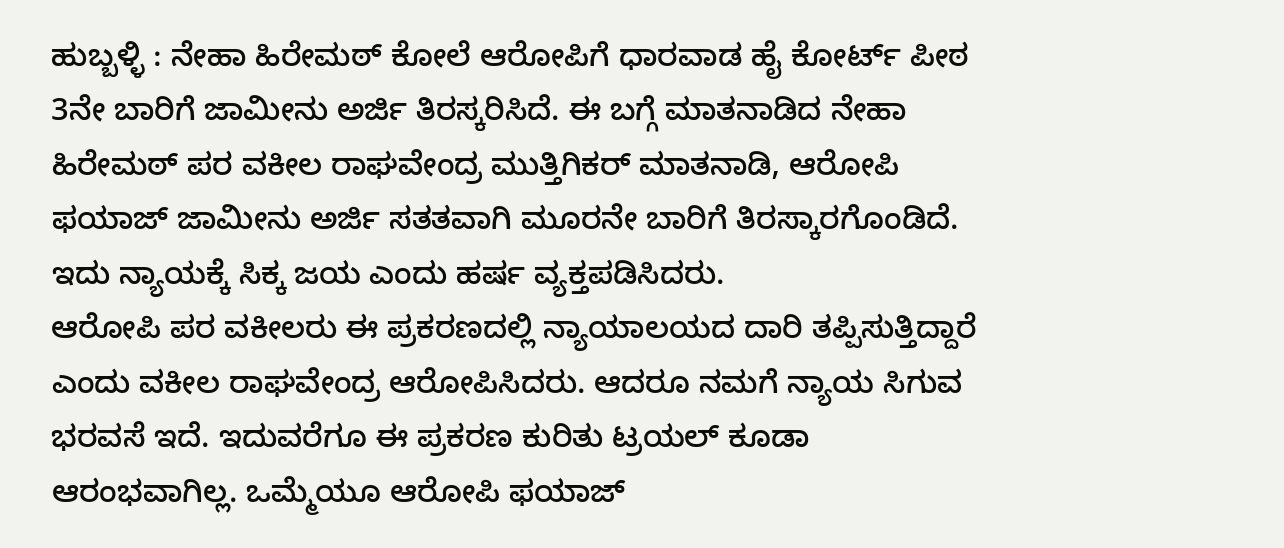ಹುಬ್ಬಳ್ಳಿ : ನೇಹಾ ಹಿರೇಮಠ್ ಕೋಲೆ ಆರೋಪಿಗೆ ಧಾರವಾಡ ಹೈ ಕೋರ್ಟ್ ಪೀಠ 3ನೇ ಬಾರಿಗೆ ಜಾಮೀನು ಅರ್ಜಿ ತಿರಸ್ಕರಿಸಿದೆ. ಈ ಬಗ್ಗೆ ಮಾತನಾಡಿದ ನೇಹಾ ಹಿರೇಮಠ್ ಪರ ವಕೀಲ ರಾಘವೇಂದ್ರ ಮುತ್ತಿಗಿಕರ್ ಮಾತನಾಡಿ, ಆರೋಪಿ ಫಯಾಜ್ ಜಾಮೀನು ಅರ್ಜಿ ಸತತವಾಗಿ ಮೂರನೇ ಬಾರಿಗೆ ತಿರಸ್ಕಾರಗೊಂಡಿದೆ. ಇದು ನ್ಯಾಯಕ್ಕೆ ಸಿಕ್ಕ ಜಯ ಎಂದು ಹರ್ಷ ವ್ಯಕ್ತಪಡಿಸಿದರು.
ಆರೋಪಿ ಪರ ವಕೀಲರು ಈ ಪ್ರಕರಣದಲ್ಲಿ ನ್ಯಾಯಾಲಯದ ದಾರಿ ತಪ್ಪಿಸುತ್ತಿದ್ದಾರೆ ಎಂದು ವಕೀಲ ರಾಘವೇಂದ್ರ ಆರೋಪಿಸಿದರು. ಆದರೂ ನಮಗೆ ನ್ಯಾಯ ಸಿಗುವ ಭರವಸೆ ಇದೆ. ಇದುವರೆಗೂ ಈ ಪ್ರಕರಣ ಕುರಿತು ಟ್ರಯಲ್ ಕೂಡಾ ಆರಂಭವಾಗಿಲ್ಲ. ಒಮ್ಮೆಯೂ ಆರೋಪಿ ಫಯಾಜ್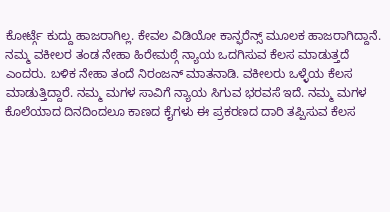ಕೋರ್ಟ್ಗೆ ಕುದ್ದು ಹಾಜರಾಗಿಲ್ಲ. ಕೇವಲ ವಿಡಿಯೋ ಕಾನ್ಫರೆನ್ಸ್ ಮೂಲಕ ಹಾಜರಾಗಿದ್ದಾನೆ.
ನಮ್ಮ ವಕೀಲರ ತಂಡ ನೇಹಾ ಹಿರೇಮಠ್ಗೆ ನ್ಯಾಯ ಒದಗಿಸುವ ಕೆಲಸ ಮಾಡುತ್ತದೆ ಎಂದರು. ಬಳಿಕ ನೇಹಾ ತಂದೆ ನಿರಂಜನ್ ಮಾತನಾಡಿ. ವಕೀಲರು ಒಳ್ಳೆಯ ಕೆಲಸ ಮಾಡುತ್ತಿದ್ದಾರೆ. ನಮ್ಮ ಮಗಳ ಸಾವಿಗೆ ನ್ಯಾಯ ಸಿಗುವ ಭರವಸೆ ಇದೆ. ನಮ್ಮ ಮಗಳ ಕೊಲೆಯಾದ ದಿನದಿಂದಲೂ ಕಾಣದ ಕೈಗಳು ಈ ಪ್ರಕರಣದ ದಾರಿ ತಪ್ಪಿಸುವ ಕೆಲಸ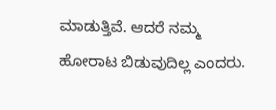ಮಾಡುತ್ತಿವೆ. ಆದರೆ ನಮ್ಮ ಹೋರಾಟ ಬಿಡುವುದಿಲ್ಲ ಎಂದರು.